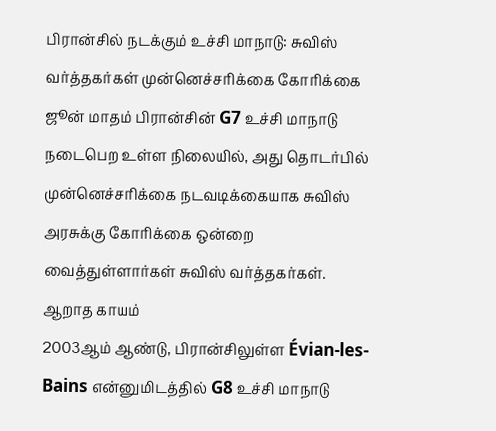பிரான்சில் நடக்கும் உச்சி மாநாடு: சுவிஸ் வர்த்தகர்கள் முன்னெச்சரிக்கை கோரிக்கை
ஜூன் மாதம் பிரான்சின் G7 உச்சி மாநாடு நடைபெற உள்ள நிலையில், அது தொடர்பில் முன்னெச்சரிக்கை நடவடிக்கையாக சுவிஸ் அரசுக்கு கோரிக்கை ஒன்றை வைத்துள்ளார்கள் சுவிஸ் வர்த்தகர்கள்.
ஆறாத காயம்
2003ஆம் ஆண்டு, பிரான்சிலுள்ள Évian-les-Bains என்னுமிடத்தில் G8 உச்சி மாநாடு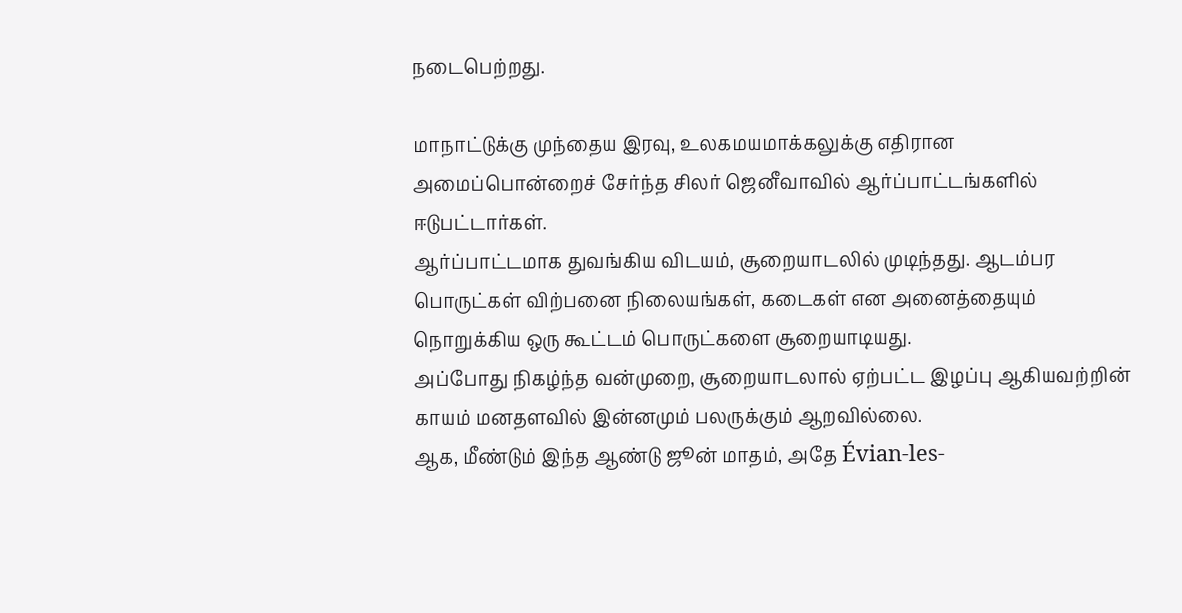நடைபெற்றது.

மாநாட்டுக்கு முந்தைய இரவு, உலகமயமாக்கலுக்கு எதிரான அமைப்பொன்றைச் சேர்ந்த சிலர் ஜெனீவாவில் ஆர்ப்பாட்டங்களில் ஈடுபட்டார்கள்.
ஆர்ப்பாட்டமாக துவங்கிய விடயம், சூறையாடலில் முடிந்தது. ஆடம்பர பொருட்கள் விற்பனை நிலையங்கள், கடைகள் என அனைத்தையும் நொறுக்கிய ஒரு கூட்டம் பொருட்களை சூறையாடியது.
அப்போது நிகழ்ந்த வன்முறை, சூறையாடலால் ஏற்பட்ட இழப்பு ஆகியவற்றின் காயம் மனதளவில் இன்னமும் பலருக்கும் ஆறவில்லை.
ஆக, மீண்டும் இந்த ஆண்டு ஜூன் மாதம், அதே Évian-les-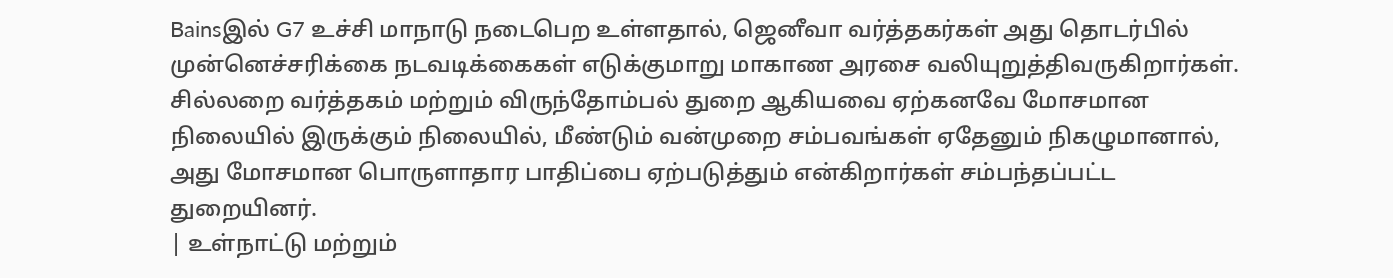Bainsஇல் G7 உச்சி மாநாடு நடைபெற உள்ளதால், ஜெனீவா வர்த்தகர்கள் அது தொடர்பில் முன்னெச்சரிக்கை நடவடிக்கைகள் எடுக்குமாறு மாகாண அரசை வலியுறுத்திவருகிறார்கள்.
சில்லறை வர்த்தகம் மற்றும் விருந்தோம்பல் துறை ஆகியவை ஏற்கனவே மோசமான நிலையில் இருக்கும் நிலையில், மீண்டும் வன்முறை சம்பவங்கள் ஏதேனும் நிகழுமானால், அது மோசமான பொருளாதார பாதிப்பை ஏற்படுத்தும் என்கிறார்கள் சம்பந்தப்பட்ட துறையினர்.
| உள்நாட்டு மற்றும்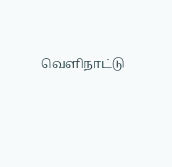வெளிநாட்டு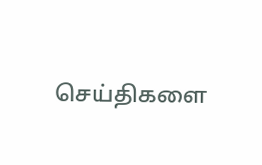செய்திகளை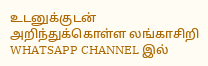உடனுக்குடன் அறிந்துக்கொள்ள லங்காசிறி WHATSAPP CHANNEL இல்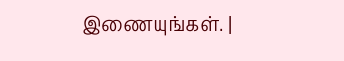இணையுங்கள். |